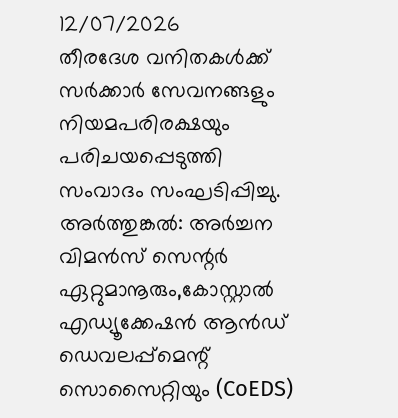12/07/2026
തീരദേശ വനിതകൾക്ക് സർക്കാർ സേവനങ്ങളും നിയമപരിരക്ഷയും പരിചയപ്പെടുത്തി സംവാദം സംഘടിപ്പിച്ചു.
അർത്തുങ്കൽ: അർച്ചന വിമൻസ് സെന്റർ
ഏറ്റുമാനൂരും,കോസ്റ്റാൽ എഡ്യൂക്കേഷൻ ആൻഡ് ഡെവലപ്പ്മെന്റ് സൊസൈറ്റിയും (CoEDS)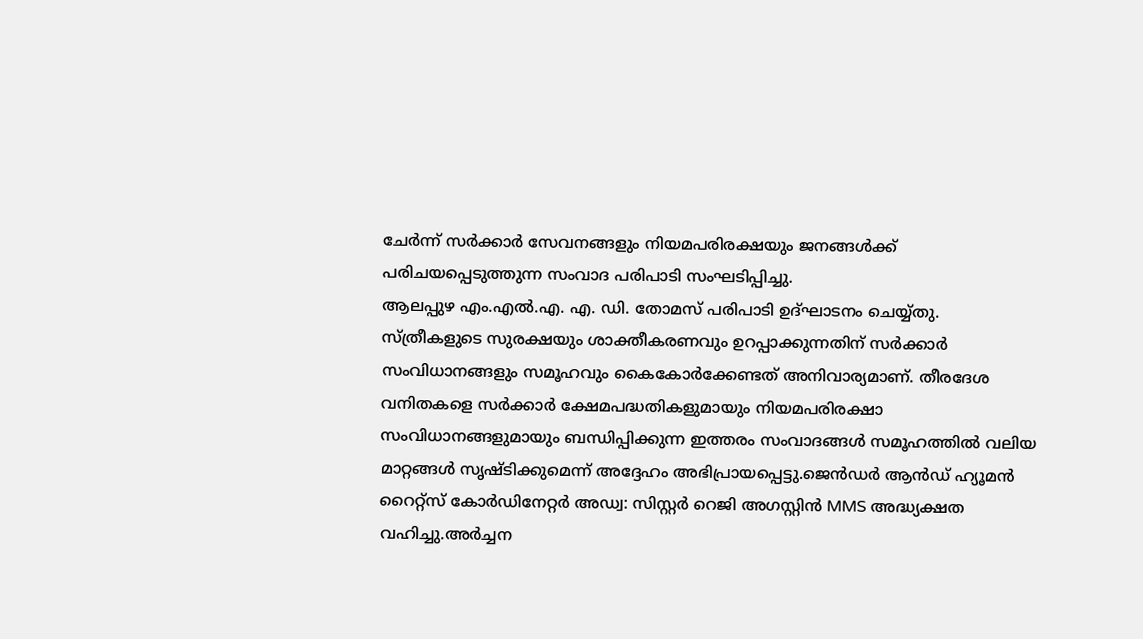ചേർന്ന് സർക്കാർ സേവനങ്ങളും നിയമപരിരക്ഷയും ജനങ്ങൾക്ക് പരിചയപ്പെടുത്തുന്ന സംവാദ പരിപാടി സംഘടിപ്പിച്ചു.
ആലപ്പുഴ എം.എൽ.എ. എ. ഡി. തോമസ് പരിപാടി ഉദ്ഘാടനം ചെയ്യ്തു. സ്ത്രീകളുടെ സുരക്ഷയും ശാക്തീകരണവും ഉറപ്പാക്കുന്നതിന് സർക്കാർ സംവിധാനങ്ങളും സമൂഹവും കൈകോർക്കേണ്ടത് അനിവാര്യമാണ്. തീരദേശ വനിതകളെ സർക്കാർ ക്ഷേമപദ്ധതികളുമായും നിയമപരിരക്ഷാ സംവിധാനങ്ങളുമായും ബന്ധിപ്പിക്കുന്ന ഇത്തരം സംവാദങ്ങൾ സമൂഹത്തിൽ വലിയ മാറ്റങ്ങൾ സൃഷ്ടിക്കുമെന്ന് അദ്ദേഹം അഭിപ്രായപ്പെട്ടു.ജെൻഡർ ആൻഡ് ഹ്യൂമൻ റൈറ്റ്സ് കോർഡിനേറ്റർ അഡ്വ: സിസ്റ്റർ റെജി അഗസ്റ്റിൻ MMS അദ്ധ്യക്ഷത വഹിച്ചു.അർച്ചന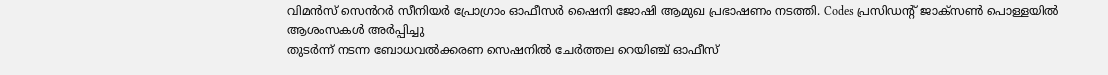വിമൻസ് സെൻറർ സീനിയർ പ്രോഗ്രാം ഓഫീസർ ഷൈനി ജോഷി ആമുഖ പ്രഭാഷണം നടത്തി. Codes പ്രസിഡൻ്റ് ജാക്സൺ പൊള്ളയിൽ
ആശംസകൾ അർപ്പിച്ചു
തുടർന്ന് നടന്ന ബോധവൽക്കരണ സെഷനിൽ ചേർത്തല റെയിഞ്ച് ഓഫീസ്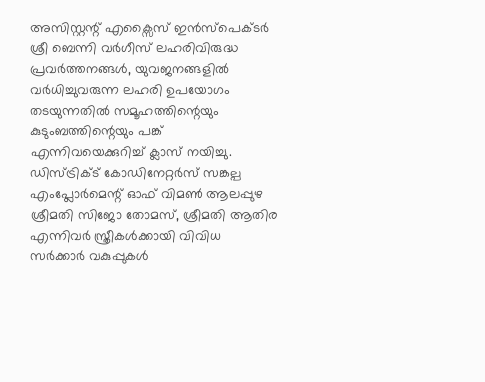അസിസ്റ്റന്റ് എക്സൈസ് ഇൻസ്പെക്ടർ ശ്രീ ബെന്നി വർഗീസ് ലഹരിവിരുദ്ധ പ്രവർത്തനങ്ങൾ, യുവജനങ്ങളിൽ വർധിച്ചുവരുന്ന ലഹരി ഉപയോഗം തടയുന്നതിൽ സമൂഹത്തിന്റെയും കുടുംബത്തിന്റെയും പങ്ക് എന്നിവയെക്കുറിച്ച് ക്ലാസ് നയിച്ചു. ഡിസ്ട്രിക്ട് കോഡിനേറ്റർസ് സങ്കല്പ എംപ്ലോർമെന്റ് ഓഫ് വിമൺ ആലപ്പുഴ ശ്രീമതി സിജോ തോമസ്, ശ്രീമതി ആതിര എന്നിവർ സ്ത്രീകൾക്കായി വിവിധ സർക്കാർ വകുപ്പുകൾ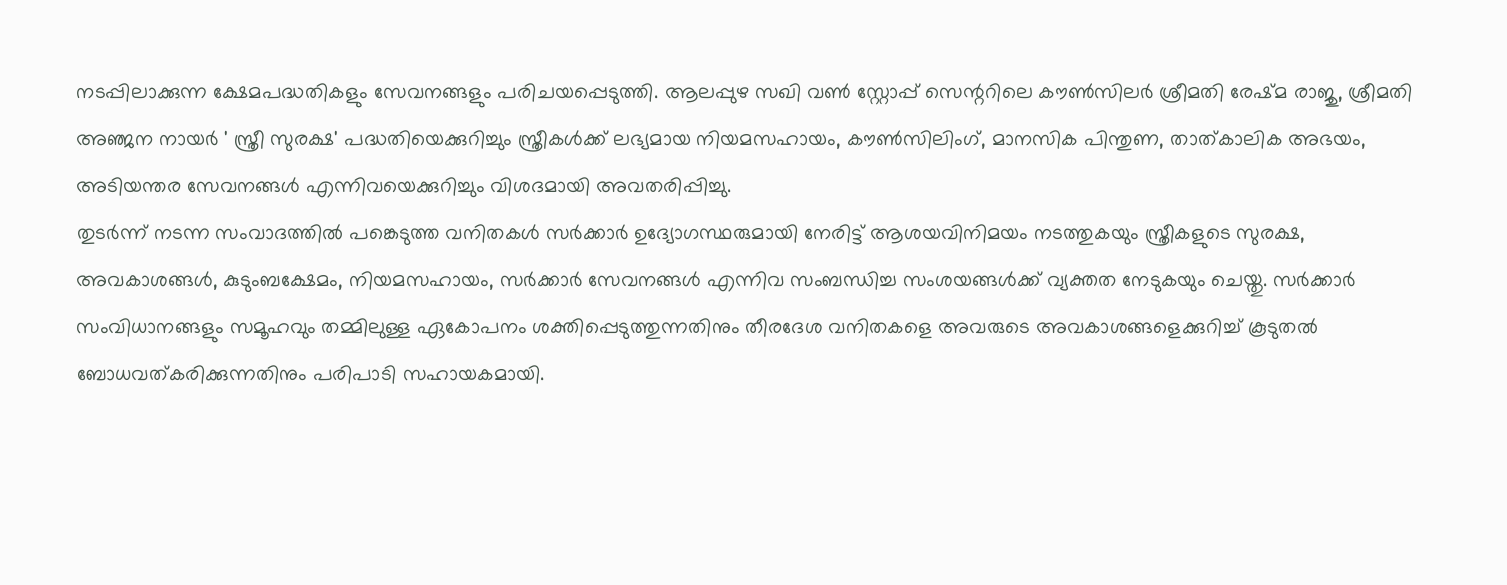നടപ്പിലാക്കുന്ന ക്ഷേമപദ്ധതികളും സേവനങ്ങളും പരിചയപ്പെടുത്തി. ആലപ്പുഴ സഖി വൺ സ്റ്റോപ്പ് സെന്ററിലെ കൗൺസിലർ ശ്രീമതി രേഷ്മ രാജു, ശ്രീമതി അഞ്ജന നായർ ' സ്ത്രീ സുരക്ഷ' പദ്ധതിയെക്കുറിച്ചും സ്ത്രീകൾക്ക് ലഭ്യമായ നിയമസഹായം, കൗൺസിലിംഗ്, മാനസിക പിന്തുണ, താത്കാലിക അഭയം, അടിയന്തര സേവനങ്ങൾ എന്നിവയെക്കുറിച്ചും വിശദമായി അവതരിപ്പിച്ചു.
തുടർന്ന് നടന്ന സംവാദത്തിൽ പങ്കെടുത്ത വനിതകൾ സർക്കാർ ഉദ്യോഗസ്ഥരുമായി നേരിട്ട് ആശയവിനിമയം നടത്തുകയും സ്ത്രീകളുടെ സുരക്ഷ, അവകാശങ്ങൾ, കുടുംബക്ഷേമം, നിയമസഹായം, സർക്കാർ സേവനങ്ങൾ എന്നിവ സംബന്ധിച്ച സംശയങ്ങൾക്ക് വ്യക്തത നേടുകയും ചെയ്തു. സർക്കാർ സംവിധാനങ്ങളും സമൂഹവും തമ്മിലുള്ള ഏകോപനം ശക്തിപ്പെടുത്തുന്നതിനും തീരദേശ വനിതകളെ അവരുടെ അവകാശങ്ങളെക്കുറിച്ച് കൂടുതൽ ബോധവത്കരിക്കുന്നതിനും പരിപാടി സഹായകമായി.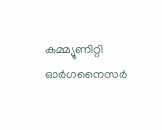കമ്മ്യൂണിറ്റി ഓർഗനൈസർ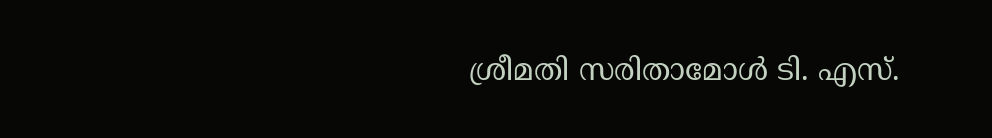ശ്രീമതി സരിതാമോൾ ടി. എസ്.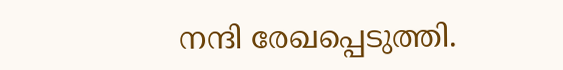നന്ദി രേഖപ്പെടുത്തി.